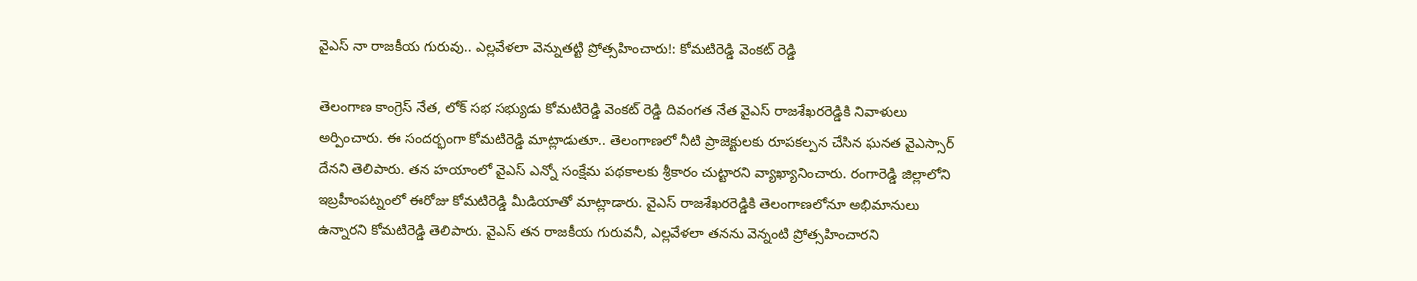వైఎస్ నా రాజకీయ గురువు.. ఎల్లవేళలా వెన్నుతట్టి ప్రోత్సహించారు!: కోమటిరెడ్డి వెంకట్ రెడ్డి

తెలంగాణ కాంగ్రెస్ నేత, లోక్ సభ సభ్యుడు కోమటిరెడ్డి వెంకట్ రెడ్డి దివంగత నేత వైఎస్ రాజశేఖరరెడ్డికి నివాళులు అర్పించారు. ఈ సందర్భంగా కోమటిరెడ్డి మాట్లాడుతూ.. తెలంగాణలో నీటి ప్రాజెక్టులకు రూపకల్పన చేసిన ఘనత వైఎస్సార్ దేనని తెలిపారు. తన హయాంలో వైఎస్ ఎన్నో సంక్షేమ పథకాలకు శ్రీకారం చుట్టారని వ్యాఖ్యానించారు. రంగారెడ్డి జిల్లాలోని ఇబ్రహీంపట్నంలో ఈరోజు కోమటిరెడ్డి మీడియాతో మాట్లాడారు. వైఎస్ రాజశేఖరరెడ్డికి తెలంగాణలోనూ అభిమానులు ఉన్నారని కోమటిరెడ్డి తెలిపారు. వైఎస్ తన రాజకీయ గురువనీ, ఎల్లవేళలా తనను వెన్నంటి ప్రోత్సహించారని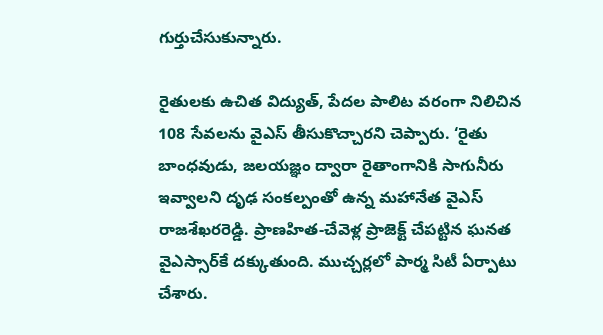గుర్తుచేసుకున్నారు.

రైతులకు ఉచిత విద్యుత్, పేదల పాలిట వరంగా నిలిచిన 108 సేవలను వైఎస్ తీసుకొచ్చారని చెప్పారు. ‘రైతు బాంధవుడు, జలయజ్ఞం ద్వారా రైతాంగానికి సాగునీరు ఇవ్వాలని దృఢ సంకల్పంతో ఉన్న మహానేత వైఎస్ రాజశేఖరరెడ్డి. ప్రాణహిత-చేవెళ్ల ప్రాజెక్ట్ చేపట్టిన ఘనత వైఎస్సార్‌కే దక్కుతుంది. ముచ్చర్లలో పార్మ సిటీ ఏర్పాటు చేశారు.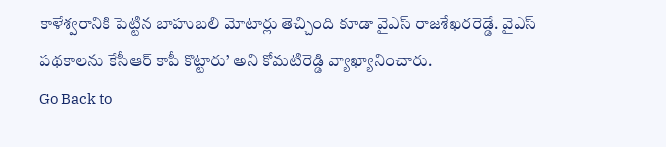కాళేశ్వరానికి పెట్టిన బాహుబలి మోటార్లు తెచ్చింది కూడా వైఎస్ రాజశేఖరరెడ్డే. వైఎస్ పథకాలను కేసీఆర్ కాపీ కొట్టారు’ అని కోమటిరెడ్డి వ్యాఖ్యానించారు.
Go Back to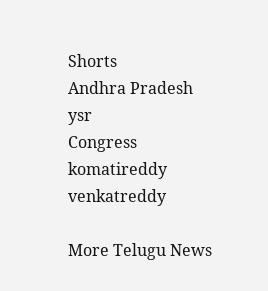Shorts
Andhra Pradesh
ysr
Congress
komatireddy
venkatreddy

More Telugu News